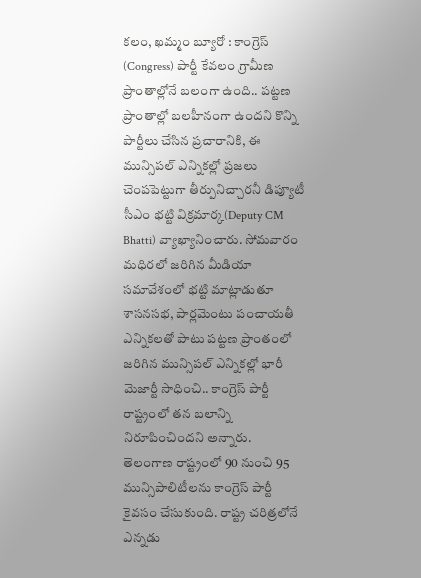కలం, ఖమ్మం బ్యూరో : కాంగ్రెస్ (Congress) పార్టీ కేవలం గ్రామీణ ప్రాంతాల్లోనే బలంగా ఉంది.. పట్టణ ప్రాంతాల్లో బలహీనంగా ఉందని కొన్ని పార్టీలు చేసిన ప్రచారానికి, ఈ మున్సిపల్ ఎన్నికల్లో ప్రజలు చెంపపెట్టుగా తీర్పునిచ్చారనీ డిప్యూటీ సీఎం భట్టి విక్రమార్క(Deputy CM Bhatti) వ్యాఖ్యానించారు. సోమవారం మధిరలో జరిగిన మీడియా సమావేశంలో భట్టి మాట్లాడుతూ శాసనసభ, పార్లమెంటు పంచాయతీ ఎన్నికలతో పాటు పట్టణ ప్రాంతంలో జరిగిన మున్సిపల్ ఎన్నికల్లో భారీ మెజార్టీ సాధించి.. కాంగ్రెస్ పార్టీ రాష్ట్రంలో తన బలాన్ని నిరూపించిందని అన్నారు.
తెలంగాణ రాష్ట్రంలో 90 నుంచి 95 మున్సిపాలిటీలను కాంగ్రెస్ పార్టీ కైవసం చేసుకుంది. రాష్ట్ర చరిత్రలోనే ఎన్నడు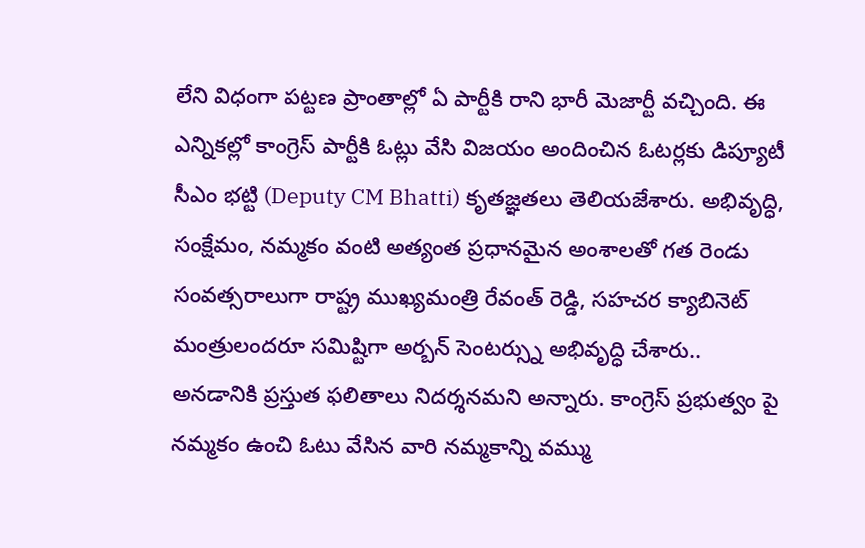లేని విధంగా పట్టణ ప్రాంతాల్లో ఏ పార్టీకి రాని భారీ మెజార్టీ వచ్చింది. ఈ ఎన్నికల్లో కాంగ్రెస్ పార్టీకి ఓట్లు వేసి విజయం అందించిన ఓటర్లకు డిప్యూటీ సీఎం భట్టి (Deputy CM Bhatti) కృతజ్ఞతలు తెలియజేశారు. అభివృద్ధి, సంక్షేమం, నమ్మకం వంటి అత్యంత ప్రధానమైన అంశాలతో గత రెండు సంవత్సరాలుగా రాష్ట్ర ముఖ్యమంత్రి రేవంత్ రెడ్డి, సహచర క్యాబినెట్ మంత్రులందరూ సమిష్టిగా అర్బన్ సెంటర్స్ను అభివృద్ధి చేశారు.. అనడానికి ప్రస్తుత ఫలితాలు నిదర్శనమని అన్నారు. కాంగ్రెస్ ప్రభుత్వం పై నమ్మకం ఉంచి ఓటు వేసిన వారి నమ్మకాన్ని వమ్ము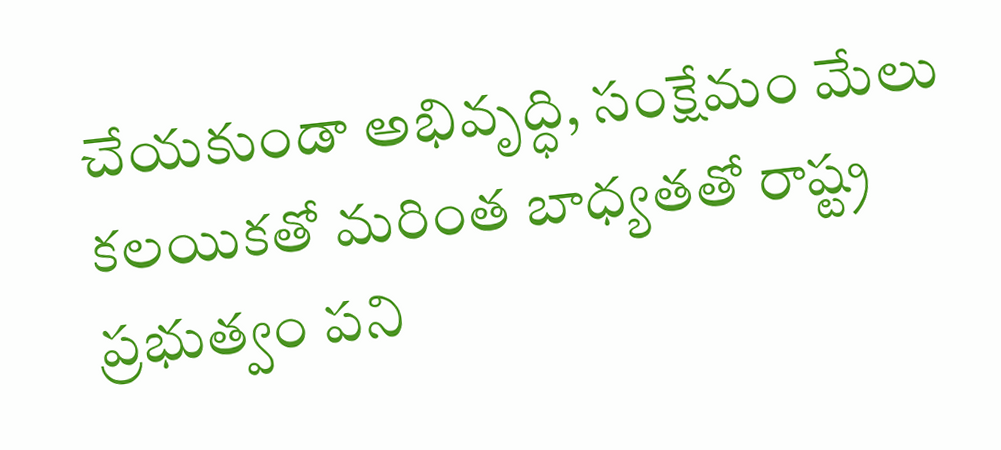చేయకుండా అభివృద్ధి, సంక్షేమం మేలు కలయికతో మరింత బాధ్యతతో రాష్ట్ర ప్రభుత్వం పని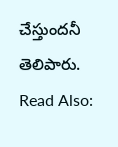చేస్తుందనీ తెలిపారు.
Read Also: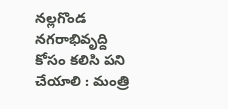నల్లగొండ నగరాభివృద్ది కోసం కలిసి పని చేయాలి : మంత్రి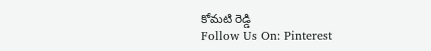కోమటి రెడ్డి
Follow Us On: Pinterest